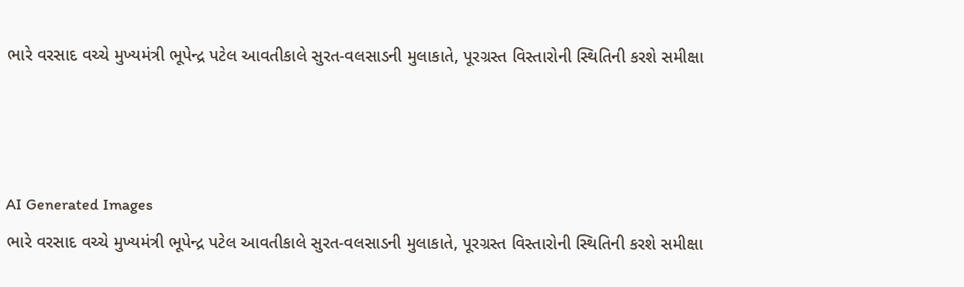ભારે વરસાદ વચ્ચે મુખ્યમંત્રી ભૂપેન્દ્ર પટેલ આવતીકાલે સુરત-વલસાડની મુલાકાતે, પૂરગ્રસ્ત વિસ્તારોની સ્થિતિની કરશે સમીક્ષા



AI Generated Images
ભારે વરસાદ વચ્ચે મુખ્યમંત્રી ભૂપેન્દ્ર પટેલ આવતીકાલે સુરત-વલસાડની મુલાકાતે, પૂરગ્રસ્ત વિસ્તારોની સ્થિતિની કરશે સમીક્ષા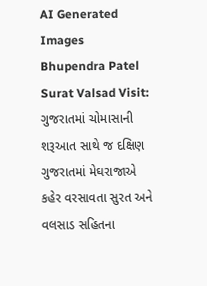AI Generated Images
Bhupendra Patel Surat Valsad Visit: ગુજરાતમાં ચોમાસાની શરૂઆત સાથે જ દક્ષિણ ગુજરાતમાં મેઘરાજાએ કહેર વરસાવતા સુરત અને વલસાડ સહિતના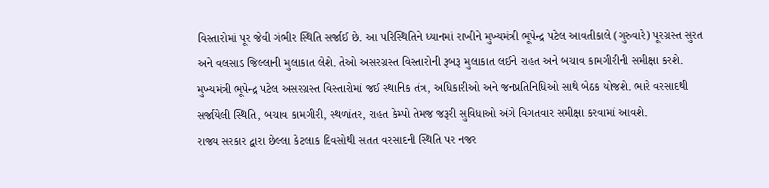વિસ્તારોમાં પૂર જેવી ગંભીર સ્થિતિ સર્જાઈ છે. આ પરિસ્થિતિને ધ્યાનમાં રાખીને મુખ્યમંત્રી ભૂપેન્દ્ર પટેલ આવતીકાલે (ગુરુવારે) પૂરગ્રસ્ત સુરત અને વલસાડ જિલ્લાની મુલાકાત લેશે. તેઓ અસરગ્રસ્ત વિસ્તારોની રૂબરૂ મુલાકાત લઈને રાહત અને બચાવ કામગીરીની સમીક્ષા કરશે. મુખ્યમંત્રી ભૂપેન્દ્ર પટેલ અસરગ્રસ્ત વિસ્તારોમાં જઈ સ્થાનિક તંત્ર, અધિકારીઓ અને જનપ્રતિનિધિઓ સાથે બેઠક યોજશે. ભારે વરસાદથી સર્જાયેલી સ્થિતિ, બચાવ કામગીરી, સ્થળાંતર, રાહત કેમ્પો તેમજ જરૂરી સુવિધાઓ અંગે વિગતવાર સમીક્ષા કરવામાં આવશે.
રાજ્ય સરકાર દ્વારા છેલ્લા કેટલાક દિવસોથી સતત વરસાદની સ્થિતિ પર નજર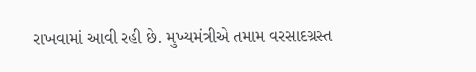રાખવામાં આવી રહી છે. મુખ્યમંત્રીએ તમામ વરસાદગ્રસ્ત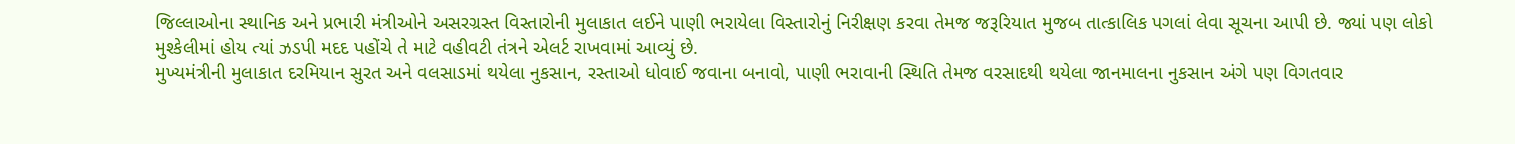જિલ્લાઓના સ્થાનિક અને પ્રભારી મંત્રીઓને અસરગ્રસ્ત વિસ્તારોની મુલાકાત લઈને પાણી ભરાયેલા વિસ્તારોનું નિરીક્ષણ કરવા તેમજ જરૂરિયાત મુજબ તાત્કાલિક પગલાં લેવા સૂચના આપી છે. જ્યાં પણ લોકો મુશ્કેલીમાં હોય ત્યાં ઝડપી મદદ પહોંચે તે માટે વહીવટી તંત્રને એલર્ટ રાખવામાં આવ્યું છે.
મુખ્યમંત્રીની મુલાકાત દરમિયાન સુરત અને વલસાડમાં થયેલા નુકસાન, રસ્તાઓ ધોવાઈ જવાના બનાવો, પાણી ભરાવાની સ્થિતિ તેમજ વરસાદથી થયેલા જાનમાલના નુકસાન અંગે પણ વિગતવાર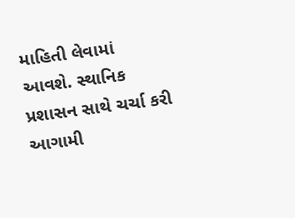માહિતી લેવામાં આવશે. સ્થાનિક પ્રશાસન સાથે ચર્ચા કરી આગામી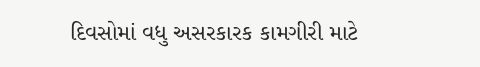દિવસોમાં વધુ અસરકારક કામગીરી માટે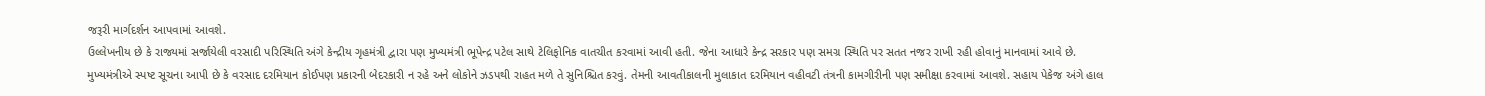જરૂરી માર્ગદર્શન આપવામાં આવશે.
ઉલ્લેખનીય છે કે રાજ્યમાં સર્જાયેલી વરસાદી પરિસ્થિતિ અંગે કેન્દ્રીય ગૃહમંત્રી દ્વારા પણ મુખ્યમંત્રી ભૂપેન્દ્ર પટેલ સાથે ટેલિફોનિક વાતચીત કરવામાં આવી હતી. જેના આધારે કેન્દ્ર સરકાર પણ સમગ્ર સ્થિતિ પર સતત નજર રાખી રહી હોવાનું માનવામાં આવે છે. મુખ્યમંત્રીએ સ્પષ્ટ સૂચના આપી છે કે વરસાદ દરમિયાન કોઈપણ પ્રકારની બેદરકારી ન રહે અને લોકોને ઝડપથી રાહત મળે તે સુનિશ્ચિત કરવું. તેમની આવતીકાલની મુલાકાત દરમિયાન વહીવટી તંત્રની કામગીરીની પણ સમીક્ષા કરવામાં આવશે. સહાય પેકેજ અંગે હાલ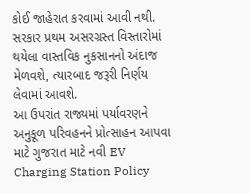કોઈ જાહેરાત કરવામાં આવી નથી. સરકાર પ્રથમ અસરગ્રસ્ત વિસ્તારોમાં થયેલા વાસ્તવિક નુકસાનનો અંદાજ મેળવશે, ત્યારબાદ જરૂરી નિર્ણય લેવામાં આવશે.
આ ઉપરાંત રાજ્યમાં પર્યાવરણને અનુકૂળ પરિવહનને પ્રોત્સાહન આપવા માટે ગુજરાત માટે નવી EV Charging Station Policy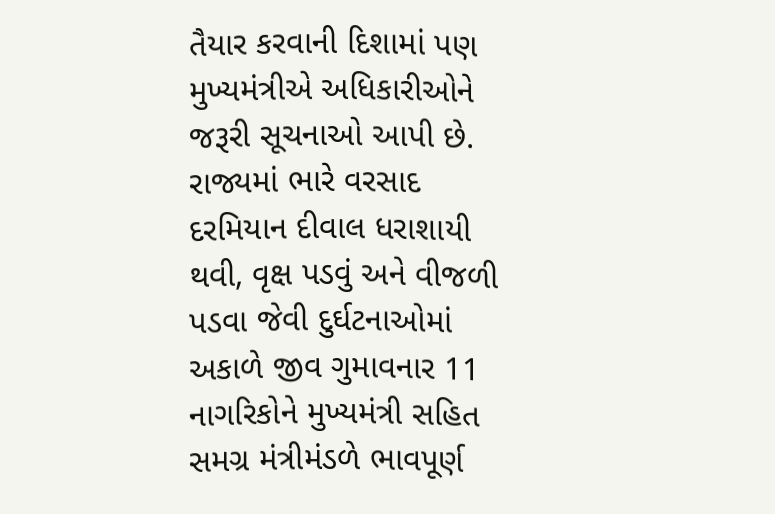તૈયાર કરવાની દિશામાં પણ મુખ્યમંત્રીએ અધિકારીઓને જરૂરી સૂચનાઓ આપી છે. રાજ્યમાં ભારે વરસાદ દરમિયાન દીવાલ ધરાશાયી થવી, વૃક્ષ પડવું અને વીજળી પડવા જેવી દુર્ઘટનાઓમાં અકાળે જીવ ગુમાવનાર 11 નાગરિકોને મુખ્યમંત્રી સહિત સમગ્ર મંત્રીમંડળે ભાવપૂર્ણ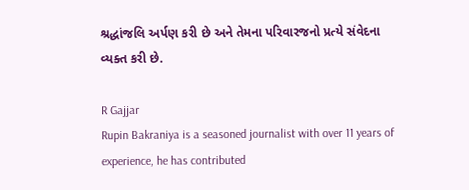શ્રદ્ધાંજલિ અર્પણ કરી છે અને તેમના પરિવારજનો પ્રત્યે સંવેદના વ્યક્ત કરી છે.

R Gajjar
Rupin Bakraniya is a seasoned journalist with over 11 years of experience, he has contributed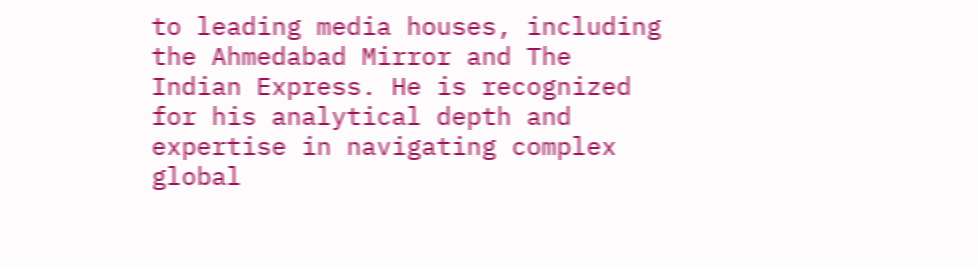to leading media houses, including the Ahmedabad Mirror and The Indian Express. He is recognized for his analytical depth and expertise in navigating complex global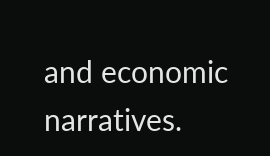and economic narratives.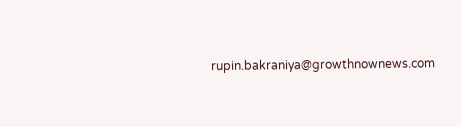rupin.bakraniya@growthnownews.com